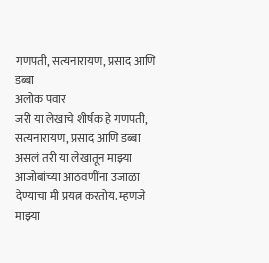गणपती, सत्यनारायण, प्रसाद आणि डब्बा
अलोक पवार
जरी या लेखाचे शीर्षक हे गणपती, सत्यनारायण, प्रसाद आणि डब्बा असलं तरी या लेखातून माझ्या आजोबांच्या आठवणींना उजाळा देण्याचा मी प्रयत्न करतोय. म्हणजे माझ्या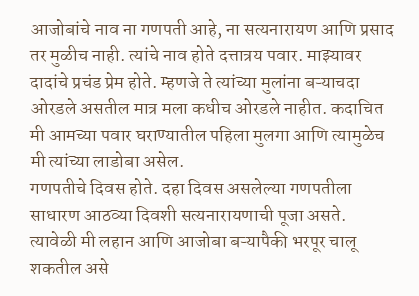आजोबांचे नाव ना गणपती आहे, ना सत्यनारायण आणि प्रसाद तर मुळीच नाही. त्यांचे नाव होते दत्तात्रय पवार. माझ्यावर दादांचे प्रचंड प्रेम होते. म्हणजे ते त्यांच्या मुलांना बऱ्याचदा ओरडले असतील मात्र मला कधीच ओरडले नाहीत. कदाचित मी आमच्या पवार घराण्यातील पहिला मुलगा आणि त्यामुळेच मी त्यांच्या लाडोबा असेल.
गणपतीचे दिवस होते. दहा दिवस असलेल्या गणपतीला साधारण आठव्या दिवशी सत्यनारायणाची पूजा असते. त्यावेळी मी लहान आणि आजोबा बऱ्यापैकी भरपूर चालू शकतील असे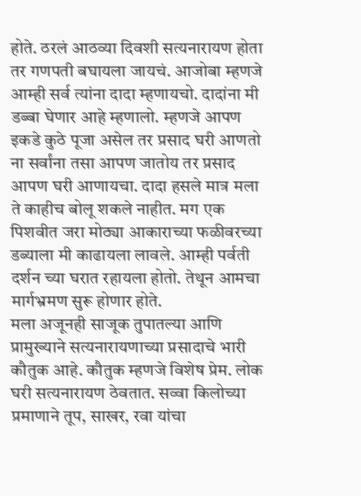होते. ठरलं आठव्या दिवशी सत्यनारायण होता तर गणपती बघायला जायचं. आजोबा म्हणजे आम्ही सर्व त्यांना दादा म्हणायचो. दादांना मी डब्बा घेणार आहे म्हणालो. म्हणजे आपण इकडे कुठे पूजा असेल तर प्रसाद घरी आणतो ना सर्वांना तसा आपण जातोय तर प्रसाद आपण घरी आणायचा. दादा हसले मात्र मला ते काहीच बोलू शकले नाहीत. मग एक पिशवीत जरा मोठ्या आकाराच्या फळीवरच्या डब्याला मी काढायला लावले. आम्ही पर्वती दर्शन च्या घरात रहायला होतो. तेथून आमचा मार्गभ्रमण सुरू होणार होते.
मला अजूनही साजूक तुपातल्या आणि प्रामुख्याने सत्यनारायणाच्या प्रसादाचे भारी कौतुक आहे. कौतुक म्हणजे विशेष प्रेम. लोक घरी सत्यनारायण ठेवतात. सव्वा किलोच्या प्रमाणाने तूप, साखर, रवा यांचा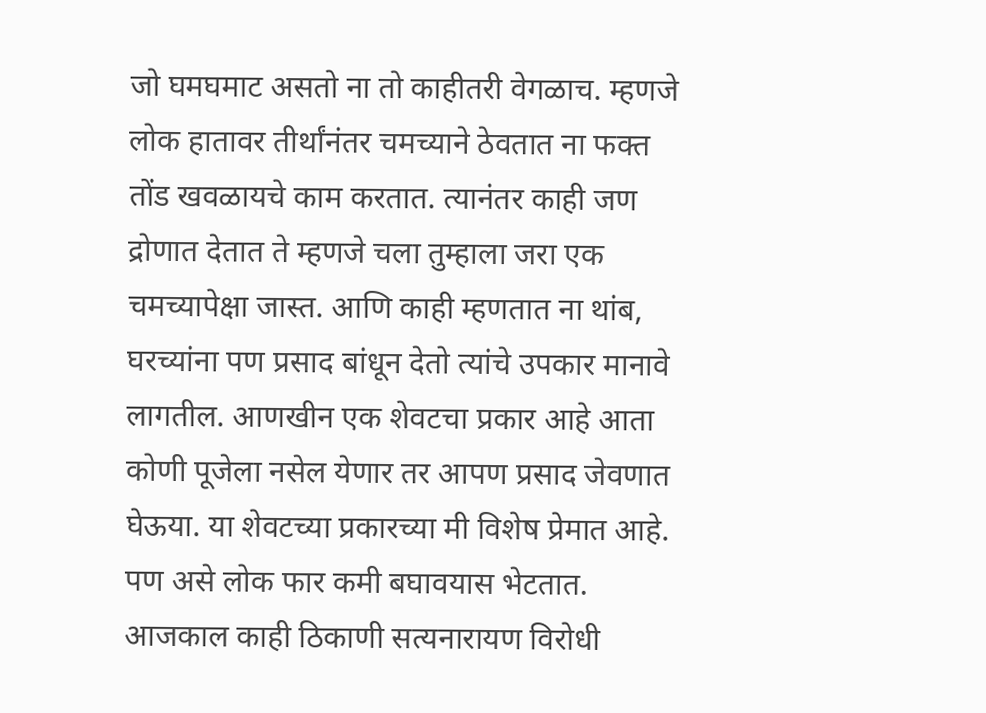जो घमघमाट असतो ना तो काहीतरी वेगळाच. म्हणजे लोक हातावर तीर्थांनंतर चमच्याने ठेवतात ना फक्त तोंड खवळायचे काम करतात. त्यानंतर काही जण द्रोणात देतात ते म्हणजे चला तुम्हाला जरा एक चमच्यापेक्षा जास्त. आणि काही म्हणतात ना थांब, घरच्यांना पण प्रसाद बांधून देतो त्यांचे उपकार मानावे लागतील. आणखीन एक शेवटचा प्रकार आहे आता कोणी पूजेला नसेल येणार तर आपण प्रसाद जेवणात घेऊया. या शेवटच्या प्रकारच्या मी विशेष प्रेमात आहे. पण असे लोक फार कमी बघावयास भेटतात. आजकाल काही ठिकाणी सत्यनारायण विरोधी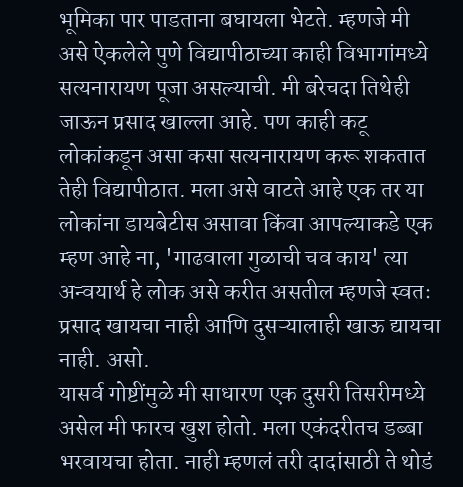भूमिका पार पाडताना बघायला भेटते. म्हणजे मी असे ऐकलेले पुणे विद्यापीठाच्या काही विभागांमध्ये सत्यनारायण पूजा असल्याची. मी बरेचदा तिथेही जाऊन प्रसाद खाल्ला आहे. पण काही कटू लोकांकडून असा कसा सत्यनारायण करू शकतात तेही विद्यापीठात. मला असे वाटते आहे एक तर या लोकांना डायबेटीस असावा किंवा आपल्याकडे एक म्हण आहे ना, 'गाढवाला गुळाची चव काय' त्या अन्वयार्थ हे लोक असे करीत असतील म्हणजे स्वतः प्रसाद खायचा नाही आणि दुसऱ्यालाही खाऊ द्यायचा नाही. असो.
यासर्व गोष्टींमुळे मी साधारण एक दुसरी तिसरीमध्ये असेल मी फारच खुश होतो. मला एकंदरीतच डब्बा भरवायचा होता. नाही म्हणलं तरी दादांसाठी ते थोडं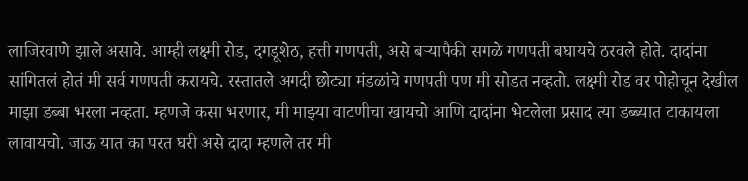लाजिरवाणे झाले असावे. आम्ही लक्ष्मी रोड, दगडूशेठ, हत्ती गणपती, असे बऱ्यापैकी सगळे गणपती बघायचे ठरवले होते. दादांना सांगितलं होतं मी सर्व गणपती करायचे. रस्तातले अगदी छोट्या मंडळांचे गणपती पण मी सोडत नव्हतो. लक्ष्मी रोड वर पोहोचून देखील माझा डब्बा भरला नव्हता. म्हणजे कसा भरणार, मी माझ्या वाटणीचा खायचो आणि दादांना भेटलेला प्रसाद त्या डब्ब्यात टाकायला लावायचो. जाऊ यात का परत घरी असे दादा म्हणले तर मी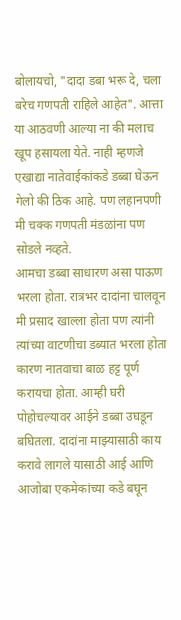बोलायचो, "दादा डबा भरू दे, चला बरेच गणपती राहिले आहेत". आत्ता या आठवणी आल्या ना की मलाच खूप हसायला येते. नाही म्हणजे एखाद्या नातेवाईकांकडे डब्बा घेऊन गेलो की ठिक आहे. पण लहानपणी मी चक्क गणपती मंडळांना पण सोडले नव्हते.
आमचा डब्बा साधारण असा पाऊण भरला होता. रात्रभर दादांना चालवून मी प्रसाद खाल्ला होता पण त्यांनी त्यांच्या वाटणीचा डब्यात भरला होता कारण नातवाचा बाळ हट्ट पूर्ण करायचा होता. आम्ही घरी पोहोचल्यावर आईने डब्बा उघडून बघितला. दादांना माझ्यासाठी काय करावे लागले यासाठी आई आणि आजोबा एकमेकांच्या कडे बघून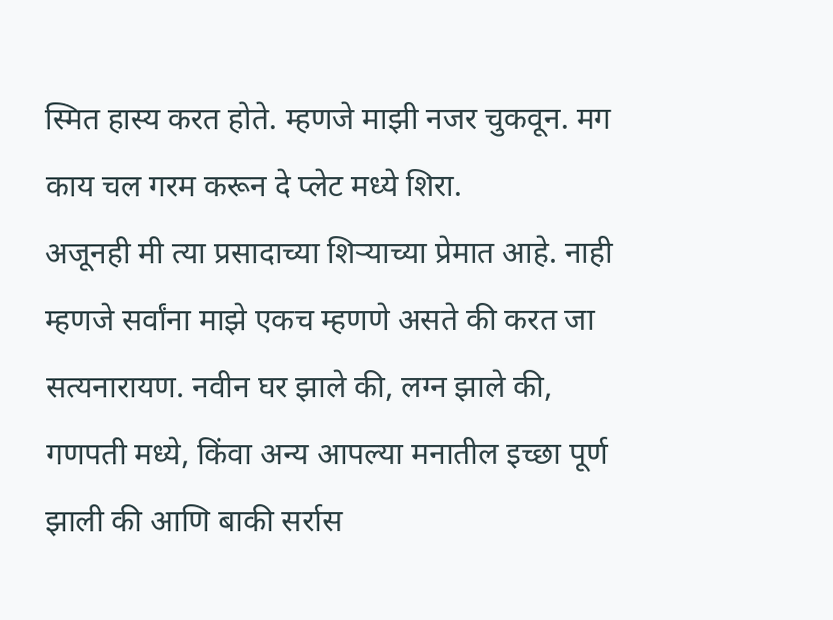स्मित हास्य करत होते. म्हणजे माझी नजर चुकवून. मग काय चल गरम करून दे प्लेट मध्ये शिरा.
अजूनही मी त्या प्रसादाच्या शिऱ्याच्या प्रेमात आहे. नाही म्हणजे सर्वांना माझे एकच म्हणणे असते की करत जा सत्यनारायण. नवीन घर झाले की, लग्न झाले की, गणपती मध्ये, किंवा अन्य आपल्या मनातील इच्छा पूर्ण झाली की आणि बाकी सर्रास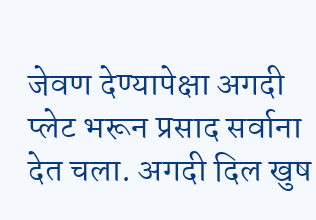जेवण देण्यापेक्षा अगदी प्लेट भरून प्रसाद सर्वाना देत चला. अगदी दिल खुष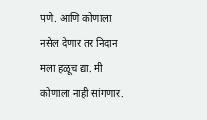पणे. आणि कोणाला नसेल देणार तर निदान मला हळूच द्या. मी कोणाला नाही सांगणार.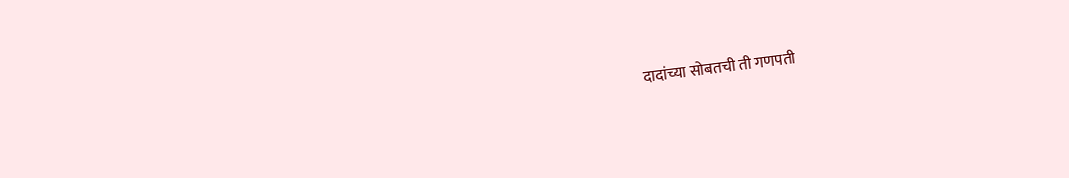दादांच्या सोबतची ती गणपती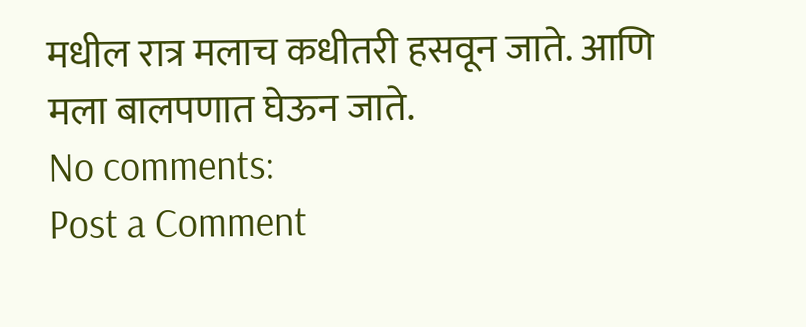मधील रात्र मलाच कधीतरी हसवून जाते. आणि मला बालपणात घेऊन जाते.
No comments:
Post a Comment